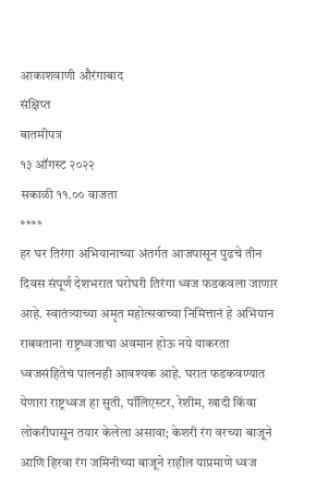आकाशवाणी औरंगाबाद
संक्षिप्त
बातमीपत्र
१३ ऑगस्ट २०२२
सकाळी ११.०० वाजता
****
हर घर तिरंगा अभियानाच्या अंतर्गत आजपासून पुढचे तीन दिवस संपूर्ण देशभरात घरोघरी तिरंगा ध्वज फडकवला जाणार आहे. स्वातंत्र्याच्या अमृत महोत्सवाच्या निमित्तानं हे अभियान राबवताना राष्ट्रध्वजाचा अवमान होऊ नये याकरता ध्वजसंहितेचं पालनही आवश्यक आहे. घरात फडकवण्यात येणारा राष्ट्रध्वज हा सुती, पॉलिएस्टर, रेशीम, खादी किंवा लोकरीपासून तयार केलेला असावा; केशरी रंग वरच्या बाजूने आणि हिरवा रंग जमिनीच्या बाजूने राहील याप्रमाणे ध्वज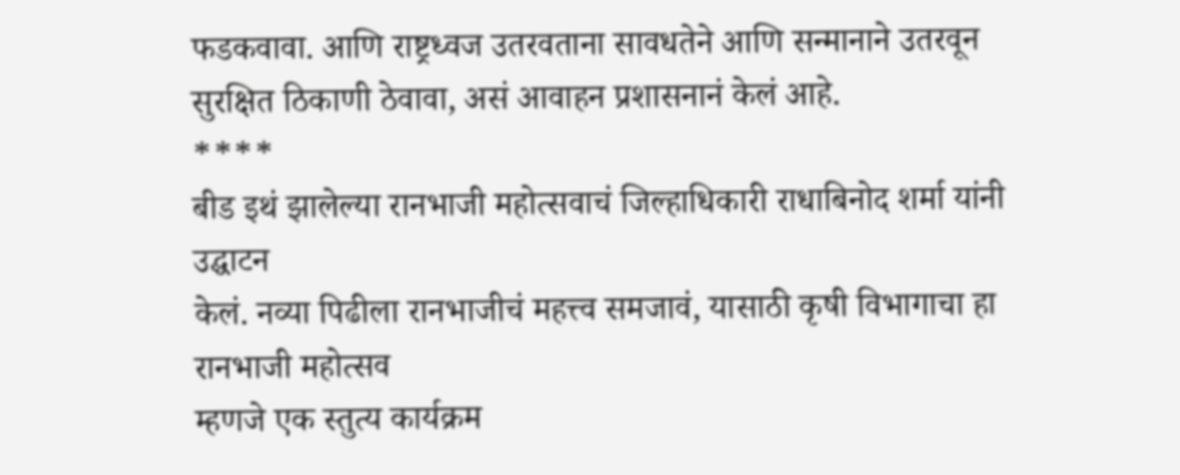फडकवावा. आणि राष्ट्रध्वज उतरवताना सावधतेने आणि सन्मानाने उतरवून सुरक्षित ठिकाणी ठेवावा, असं आवाहन प्रशासनानं केलं आहे.
****
बीड इथं झालेल्या रानभाजी महोत्सवाचं जिल्हाधिकारी राधाबिनोद शर्मा यांनी उद्घाटन
केलं. नव्या पिढीला रानभाजीचं महत्त्व समजावं, यासाठी कृषी विभागाचा हा रानभाजी महोत्सव
म्हणजे एक स्तुत्य कार्यक्रम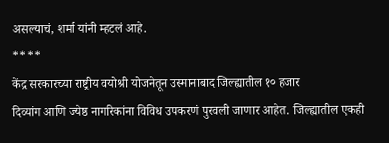असल्याचं, शर्मा यांनी म्हटलं आहे.
****
केंद्र सरकारच्या राष्ट्रीय वयोश्री योजनेतून उस्मानाबाद जिल्ह्यातील १० हजार
दिव्यांग आणि ज्येष्ठ नागरिकांना विविध उपकरणं पुरवली जाणार आहेत. जिल्ह्यातील एकही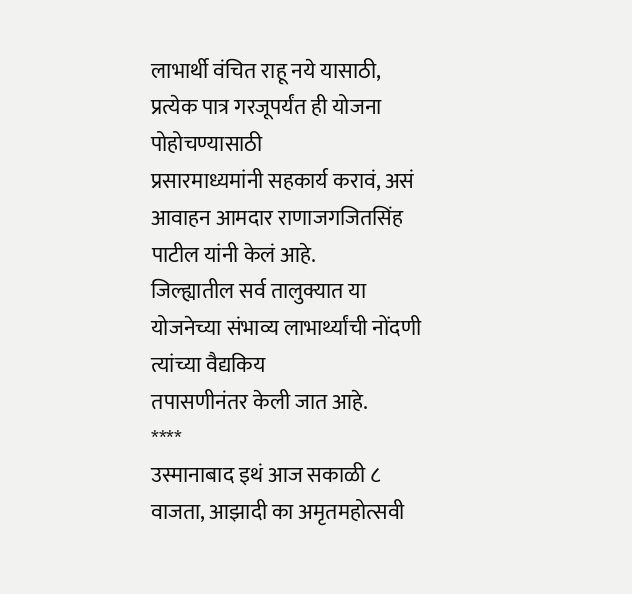लाभार्थी वंचित राहू नये यासाठी, प्रत्येक पात्र गरजूपर्यंत ही योजना पोहोचण्यासाठी
प्रसारमाध्यमांनी सहकार्य करावं, असं आवाहन आमदार राणाजगजितसिंह पाटील यांनी केलं आहे.
जिल्ह्यातील सर्व तालुक्यात या योजनेच्या संभाव्य लाभार्थ्यांची नोंदणी त्यांच्या वैद्यकिय
तपासणीनंतर केली जात आहे.
****
उस्मानाबाद इथं आज सकाळी ८ वाजता, आझादी का अमृतमहोत्सवी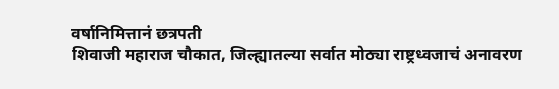वर्षानिमित्तानं छत्रपती
शिवाजी महाराज चौकात, जिल्ह्यातल्या सर्वात मोठ्या राष्ट्रध्वजाचं अनावरण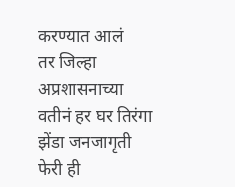करण्यात आलं
तर जिल्हा अप्रशासनाच्या वतीनं हर घर तिरंगा झेंडा जनजागृती फेरी ही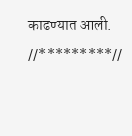काढण्यात आली.
//*********//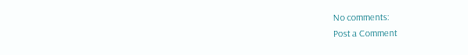No comments:
Post a Comment